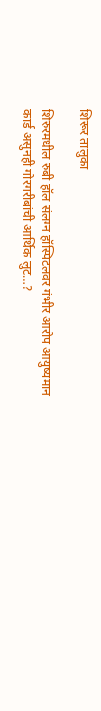शिरूर तालुका

शिरुरमधील रुबी हॉल संलग्न हॉस्पिटलवर गंभीर आरोप आयुष्यमान कार्ड असुनही गोरगरीबांची आर्थिक लुट…?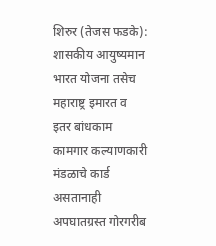शिरुर (तेजस फडके): शासकीय आयुष्यमान भारत योजना तसेच महाराष्ट्र इमारत व इतर बांधकाम कामगार कल्याणकारी मंडळाचे कार्ड असतानाही अपघातग्रस्त गोरगरीब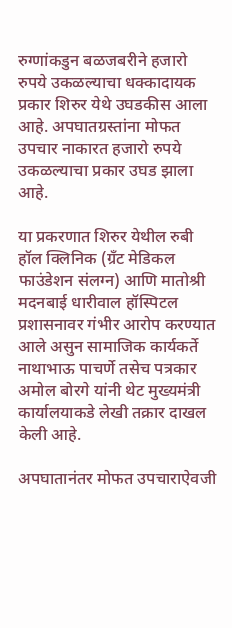रुग्णांकडुन बळजबरीने हजारो रुपये उकळल्याचा धक्कादायक प्रकार शिरुर येथे उघडकीस आला आहे. अपघातग्रस्तांना मोफत उपचार नाकारत हजारो रुपये उकळल्याचा प्रकार उघड झाला आहे.

या प्रकरणात शिरुर येथील रुबी हॉल क्लिनिक (ग्रँट मेडिकल फाउंडेशन संलग्न) आणि मातोश्री मदनबाई धारीवाल हॉस्पिटल प्रशासनावर गंभीर आरोप करण्यात आले असुन सामाजिक कार्यकर्ते नाथाभाऊ पाचर्णे तसेच पत्रकार अमोल बोरगे यांनी थेट मुख्यमंत्री कार्यालयाकडे लेखी तक्रार दाखल केली आहे.

अपघातानंतर मोफत उपचाराऐवजी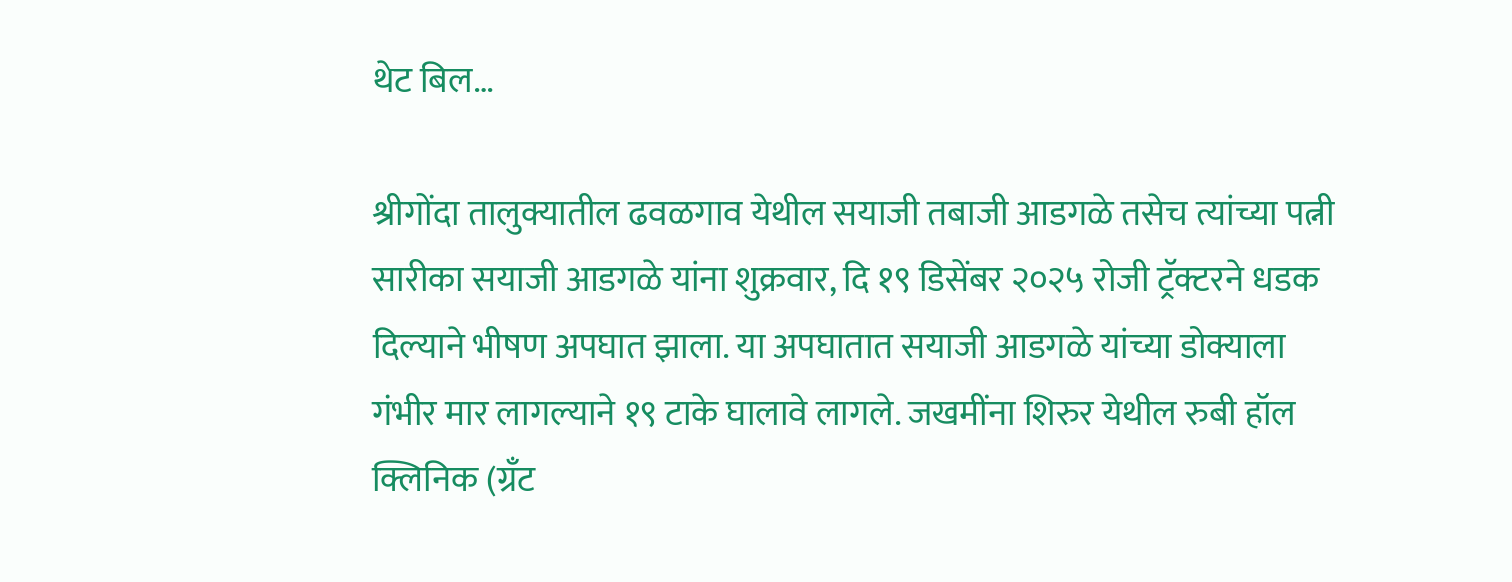थेट बिल…

श्रीगोंदा तालुक्यातील ढवळगाव येथील सयाजी तबाजी आडगळे तसेच त्यांच्या पत्नी सारीका सयाजी आडगळे यांना शुक्रवार, दि १९ डिसेंबर २०२५ रोजी ट्रॅक्टरने धडक दिल्याने भीषण अपघात झाला. या अपघातात सयाजी आडगळे यांच्या डोक्याला गंभीर मार लागल्याने १९ टाके घालावे लागले. जखमींना शिरुर येथील रुबी हॉल क्लिनिक (ग्रँट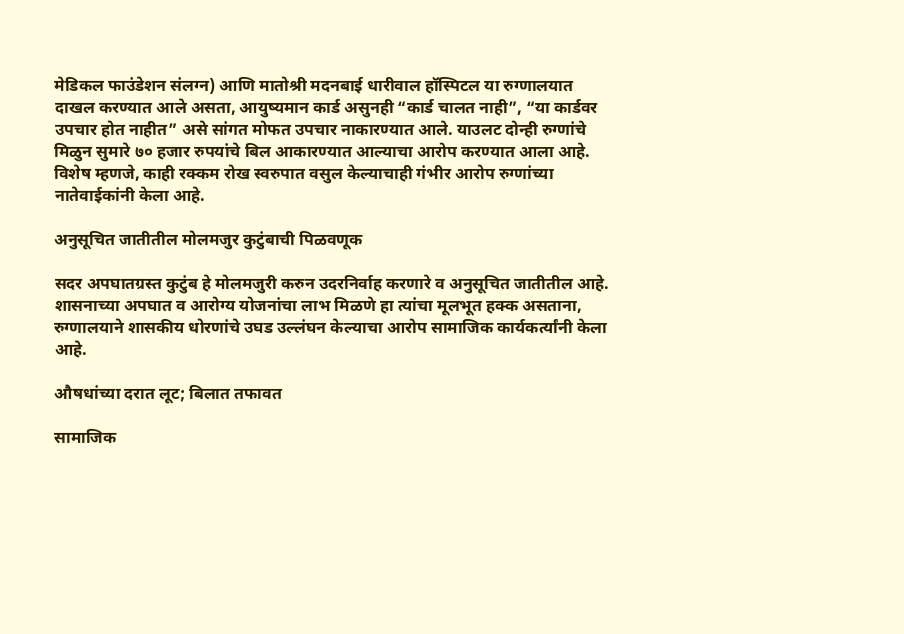मेडिकल फाउंडेशन संलग्न) आणि मातोश्री मदनबाई धारीवाल हॉस्पिटल या रुग्णालयात दाखल करण्यात आले असता, आयुष्यमान कार्ड असुनही “कार्ड चालत नाही”, “या कार्डवर उपचार होत नाहीत” असे सांगत मोफत उपचार नाकारण्यात आले. याउलट दोन्ही रुग्णांचे मिळुन सुमारे ७० हजार रुपयांचे बिल आकारण्यात आल्याचा आरोप करण्यात आला आहे. विशेष म्हणजे, काही रक्कम रोख स्वरुपात वसुल केल्याचाही गंभीर आरोप रुग्णांच्या नातेवाईकांनी केला आहे.

अनुसूचित जातीतील मोलमजुर कुटुंबाची पिळवणूक

सदर अपघातग्रस्त कुटुंब हे मोलमजुरी करुन उदरनिर्वाह करणारे व अनुसूचित जातीतील आहे. शासनाच्या अपघात व आरोग्य योजनांचा लाभ मिळणे हा त्यांचा मूलभूत हक्क असताना, रुग्णालयाने शासकीय धोरणांचे उघड उल्लंघन केल्याचा आरोप सामाजिक कार्यकर्त्यांनी केला आहे.

औषधांच्या दरात लूट; बिलात तफावत

सामाजिक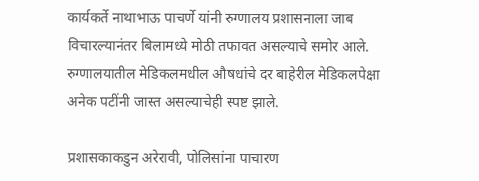कार्यकर्ते नाथाभाऊ पाचर्णे यांनी रुग्णालय प्रशासनाला जाब विचारल्यानंतर बिलामध्ये मोठी तफावत असल्याचे समोर आले. रुग्णालयातील मेडिकलमधील औषधांचे दर बाहेरील मेडिकलपेक्षा अनेक पटींनी जास्त असल्याचेही स्पष्ट झाले.

प्रशासकाकडुन अरेरावी, पोलिसांना पाचारण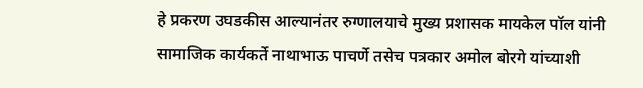हे प्रकरण उघडकीस आल्यानंतर रुग्णालयाचे मुख्य प्रशासक मायकेल पॉल यांनी सामाजिक कार्यकर्ते नाथाभाऊ पाचर्णे तसेच पत्रकार अमोल बोरगे यांच्याशी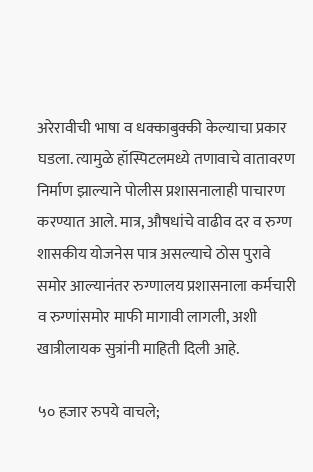अरेरावीची भाषा व धक्काबुक्की केल्याचा प्रकार घडला. त्यामुळे हॉस्पिटलमध्ये तणावाचे वातावरण निर्माण झाल्याने पोलीस प्रशासनालाही पाचारण करण्यात आले. मात्र, औषधांचे वाढीव दर व रुग्ण शासकीय योजनेस पात्र असल्याचे ठोस पुरावे समोर आल्यानंतर रुग्णालय प्रशासनाला कर्मचारी व रुग्णांसमोर माफी मागावी लागली, अशी खात्रीलायक सुत्रांनी माहिती दिली आहे.

५० हजार रुपये वाचले;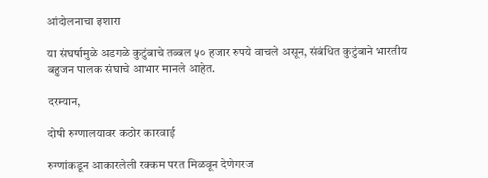आंदोलनाचा इशारा

या संघर्षामुळे अडगळे कुटुंबाचे तब्बल ५० हजार रुपये वाचले असून, संबंधित कुटुंबाने भारतीय बहुजन पालक संघाचे आभार मानले आहेत.

दरम्यान,

दोषी रुग्णालयावर कठोर कारवाई

रुग्णांकडून आकारलेली रक्कम परत मिळवून देणेगरज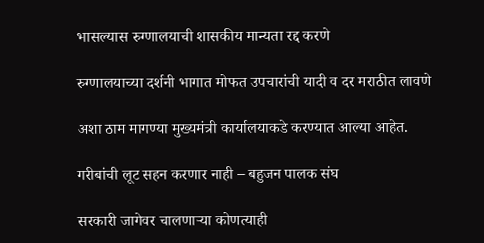भासल्यास रुग्णालयाची शासकीय मान्यता रद्द करणे

रुग्णालयाच्या दर्शनी भागात मोफत उपचारांची यादी व दर मराठीत लावणे

अशा ठाम मागण्या मुख्यमंत्री कार्यालयाकडे करण्यात आल्या आहेत.

गरीबांची लूट सहन करणार नाही – बहुजन पालक संघ

सरकारी जागेवर चालणाऱ्या कोणत्याही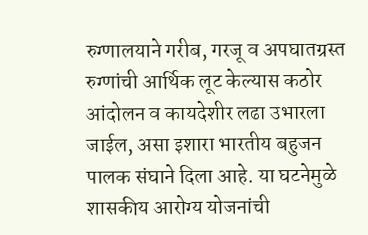रुग्णालयाने गरीब, गरजू व अपघातग्रस्त रुग्णांची आर्थिक लूट केल्यास कठोर आंदोलन व कायदेशीर लढा उभारला जाईल, असा इशारा भारतीय बहुजन पालक संघाने दिला आहे. या घटनेमुळे शासकीय आरोग्य योजनांची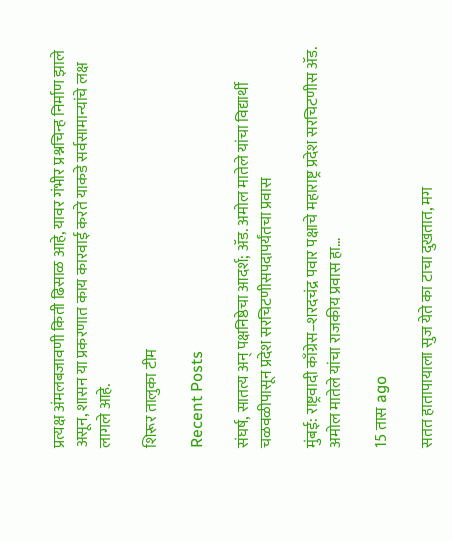प्रत्यक्ष अंमलबजावणी किती ढिसाळ आहे, यावर गंभीर प्रश्नचिन्ह निर्माण झाले असून, शासन या प्रकरणात काय कारवाई करते याकडे सर्वसामान्यांचे लक्ष लागले आहे.

शिरूर तालुका टीम

Recent Posts

संघर्ष, सातत्य अन् पक्षनिष्ठेचा आदर्श; ॲड. अमोल मातेले यांचा विद्यार्थी चळवळीपासून प्रदेश सरचिटणीसपदापर्यंतचा प्रवास

मुंबई: राष्ट्रवादी काँग्रेस–शरदचंद्र पवार पक्षाचे महाराष्ट्र प्रदेश सरचिटणीस ॲड. अमोल मातेले यांचा राजकीय प्रवास हा…

15 तास ago

सतत हातापायाला सुज येते का टाचा दुखतात, मग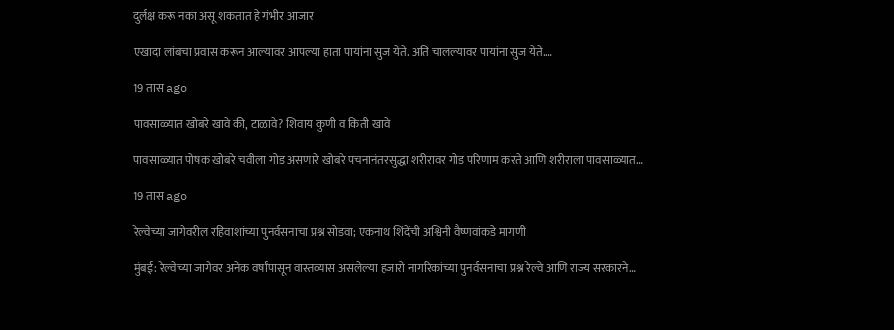दुर्लक्ष करू नका असू शकतात हे गंभीर आजार

एखादा लांबचा प्रवास करून आल्यावर आपल्या हाता पायांना सुज येते. अति चालल्यावर पायांना सुज येते.…

19 तास ago

पावसाळ्यात खोबरे खावे की, टाळावे? शिवाय कुणी व किती खावे

पावसाळ्यात पोषक खोबरे चवीला गोड असणारे खोबरे पचनानंतरसुद्धा शरीरावर गोड परिणाम करते आणि शरीराला पावसाळ्यात…

19 तास ago

रेल्वेच्या जागेवरील रहिवाशांच्या पुनर्वसनाचा प्रश्न सोडवा; एकनाथ शिंदेंची अश्विनी वैष्णवांकडे मागणी

मुंबई: रेल्वेच्या जागेवर अनेक वर्षांपासून वास्तव्यास असलेल्या हजारो नागरिकांच्या पुनर्वसनाचा प्रश्न रेल्वे आणि राज्य सरकारने…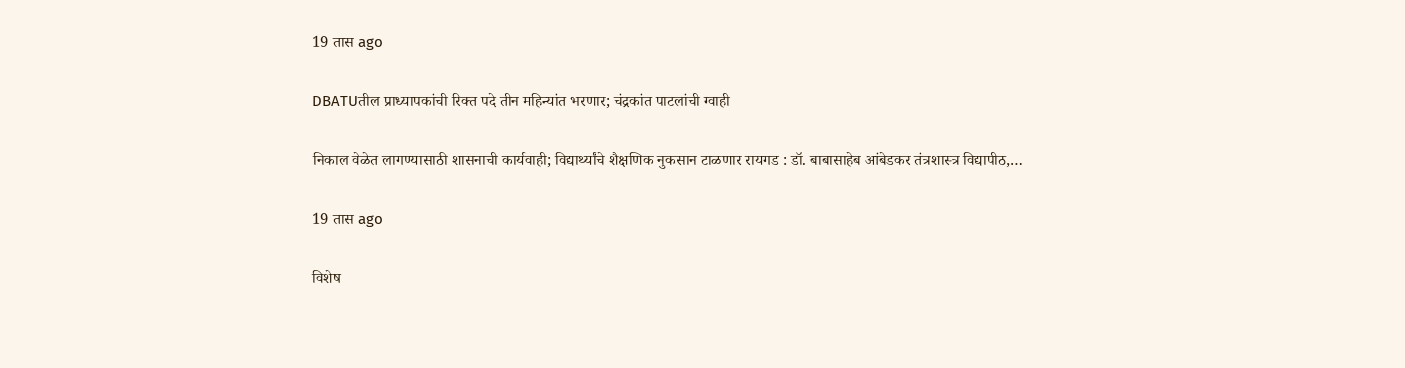19 तास ago

DBATUतील प्राध्यापकांची रिक्त पदे तीन महिन्यांत भरणार; चंद्रकांत पाटलांची ग्वाही

निकाल वेळेत लागण्यासाठी शासनाची कार्यवाही; विद्यार्थ्यांचे शैक्षणिक नुकसान टाळणार रायगड : डॉ. बाबासाहेब आंबेडकर तंत्रशास्त्र विद्यापीठ,…

19 तास ago

विशेष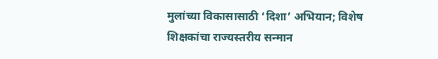मुलांच्या विकासासाठी ‘दिशा’ अभियान; विशेष शिक्षकांचा राज्यस्तरीय सन्मान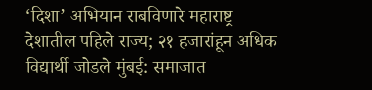‘दिशा’ अभियान राबविणारे महाराष्ट्र देशातील पहिले राज्य; २१ हजारांहून अधिक विद्यार्थी जोडले मुंबई: समाजात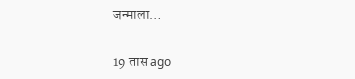जन्माला…

19 तास ago